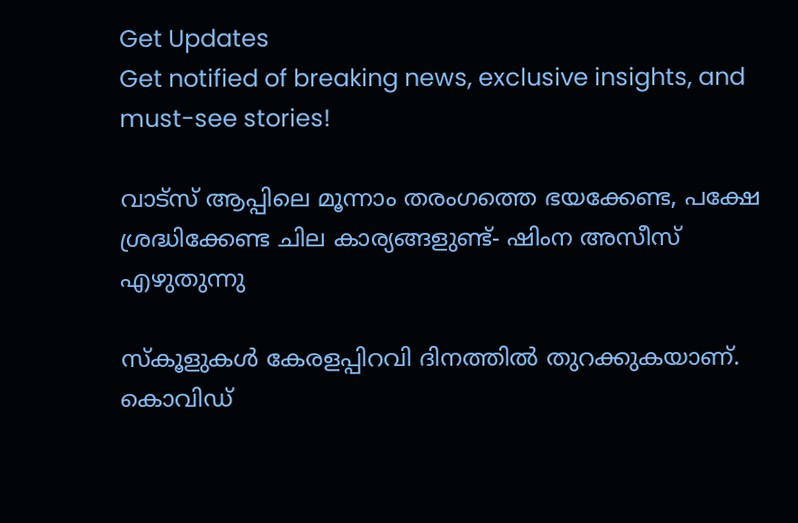Get Updates
Get notified of breaking news, exclusive insights, and must-see stories!

വാട്സ് ആപ്പിലെ മൂന്നാം തരംഗത്തെ ഭയക്കേണ്ട, പക്ഷേ ശ്രദ്ധിക്കേണ്ട ചില കാര്യങ്ങളുണ്ട്- ഷിംന അസീസ് എഴുതുന്നു

സ്കൂളുകൾ കേരളപ്പിറവി ദിനത്തിൽ തുറക്കുകയാണ്. കൊവിഡ്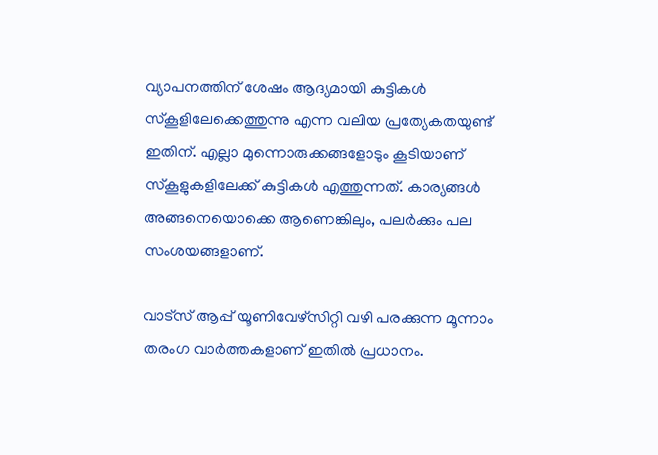വ്യാപനത്തിന് ശേഷം ആദ്യമായി കുട്ടികൾ സ്കൂളിലേക്കെത്തുന്നു എന്ന വലിയ പ്രത്യേകതയുണ്ട് ഇതിന്. എല്ലാ മുന്നൊരുക്കങ്ങളോടും കൂടിയാണ് സ്കൂളുകളിലേക്ക് കുട്ടികൾ എത്തുന്നത്. കാര്യങ്ങൾ അങ്ങനെയൊക്കെ ആണെങ്കിലും, പലർക്കും പല സംശയങ്ങളാണ്.

വാട്സ് ആപ്പ് യൂണിവേഴ്സിറ്റി വഴി പരക്കുന്ന മൂന്നാം തരംഗ വാർത്തകളാണ് ഇതിൽ പ്രധാനം.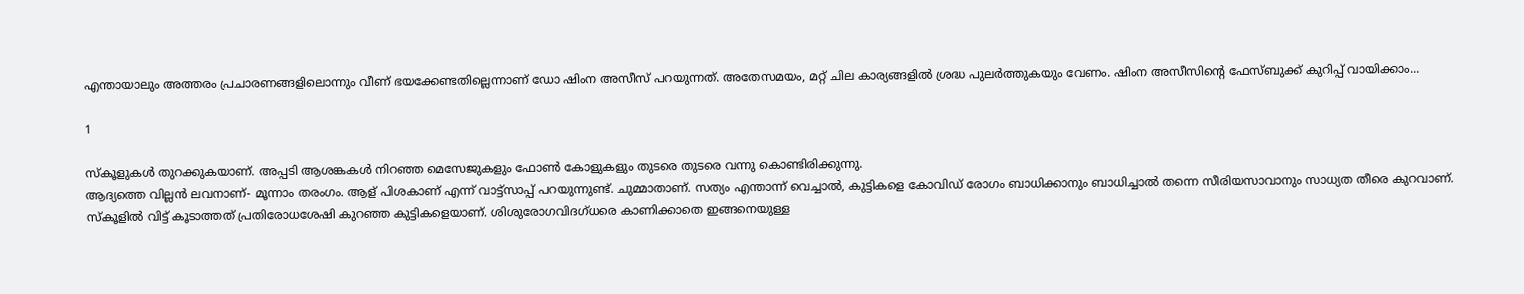എന്തായാലും അത്തരം പ്രചാരണങ്ങളിലൊന്നും വീണ് ഭയക്കേണ്ടതില്ലെന്നാണ് ഡോ ഷിംന അസീസ് പറയുന്നത്. അതേസമയം, മറ്റ് ചില കാര്യങ്ങളിൽ ശ്രദ്ധ പുലർത്തുകയും വേണം. ഷിംന അസീസിന്റെ ഫേസ്ബുക്ക് കുറിപ്പ് വായിക്കാം...

1

സ്കൂളുകള്‍ തുറക്കുകയാണ്. അപ്പടി ആശങ്കകള്‍ നിറഞ്ഞ മെസേജുകളും ഫോണ്‍ കോളുകളും തുടരെ തുടരെ വന്നു കൊണ്ടിരിക്കുന്നു.
ആദ്യത്തെ വില്ലന്‍ ലവനാണ്‌- മൂന്നാം തരംഗം. ആള്‌ പിശകാണ്‌ എന്ന്‌ വാട്ട്‌സാപ്പ്‌ പറയുന്നുണ്ട്‌. ചുമ്മാതാണ്‌. സത്യം എന്താന്ന്‌ വെച്ചാൽ, കുട്ടികളെ കോവിഡ്‌ രോഗം ബാധിക്കാനും ബാധിച്ചാൽ തന്നെ സീരിയസാവാനും സാധ്യത തീരെ കുറവാണ്‌. സ്‌കൂളിൽ വിട്ട്‌ കൂടാത്തത്‌ പ്രതിരോധശേഷി കുറഞ്ഞ കുട്ടികളെയാണ്‌. ശിശുരോഗവിദഗ്‌ധരെ കാണിക്കാതെ ഇങ്ങനെയുള്ള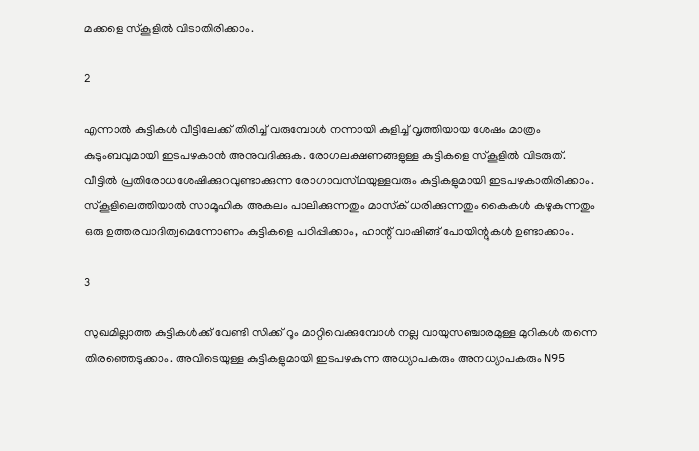മക്കളെ സ്‌കൂളിൽ വിടാതിരിക്കാം.

2

എന്നാൽ കുട്ടികൾ വീട്ടിലേക്ക്‌ തിരിച്ച്‌ വരുമ്പോൾ നന്നായി കുളിച്ച്‌ വൃത്തിയായ ശേഷം മാത്രം കുടുംബവുമായി ഇടപഴകാൻ അനുവദിക്കുക. രോഗലക്ഷണങ്ങളുള്ള കുട്ടികളെ സ്‌കൂളിൽ വിടരുത്‌. വീട്ടിൽ പ്രതിരോധശേഷിക്കുറവുണ്ടാക്കുന്ന രോഗാവസ്‌ഥയുള്ളവരും കുട്ടികളുമായി ഇടപഴകാതിരിക്കാം.
സ്‌കൂളിലെത്തിയാൽ സാമൂഹിക അകലം പാലിക്കുന്നതും മാസ്‌ക്‌ ധരിക്കുന്നതും കൈകൾ കഴുകുന്നതും ഒരു ഉത്തരവാദിത്വമെന്നോണം കുട്ടികളെ പഠിപ്പിക്കാം, ഹാന്റ്‌ വാഷിങ്ങ്‌ പോയിന്റുകൾ ഉണ്ടാക്കാം.

3

സുഖമില്ലാത്ത കുട്ടികൾക്ക്‌ വേണ്ടി സിക്ക്‌ റൂം മാറ്റിവെക്കുമ്പോൾ നല്ല വായുസഞ്ചാരമുള്ള മുറികൾ തന്നെ തിരഞ്ഞെടുക്കാം. അവിടെയുള്ള കുട്ടികളുമായി ഇടപഴകുന്ന അധ്യാപകരും അനധ്യാപകരും N95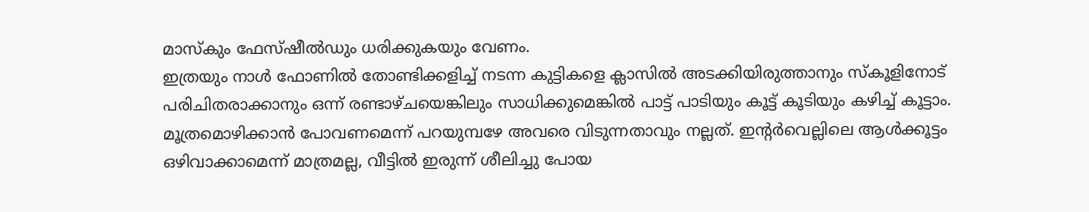മാസ്‌കും ഫേസ്‌ഷീൽഡും ധരിക്കുകയും വേണം.
ഇത്രയും നാൾ ഫോണിൽ തോണ്ടിക്കളിച്ച്‌ നടന്ന കുട്ടികളെ ക്ലാസിൽ അടക്കിയിരുത്താനും സ്‌കൂളിനോട്‌ പരിചിതരാക്കാനും ഒന്ന്‌ രണ്ടാഴ്‌ചയെങ്കിലും സാധിക്കുമെങ്കിൽ പാട്ട്‌ പാടിയും കൂട്ട്‌ കൂടിയും കഴിച്ച്‌ കൂട്ടാം. മൂത്രമൊഴിക്കാൻ പോവണമെന്ന്‌ പറയുമ്പഴേ അവരെ വിടുന്നതാവും നല്ലത്‌. ഇന്റർവെല്ലിലെ ആൾക്കൂട്ടം ഒഴിവാക്കാമെന്ന്‌ മാത്രമല്ല, വീട്ടിൽ ഇരുന്ന്‌ ശീലിച്ചു പോയ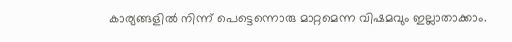കാര്യങ്ങളിൽ നിന്ന്‌ പെട്ടെന്നൊരു മാറ്റമെന്ന വിഷമവും ഇല്ലാതാക്കാം.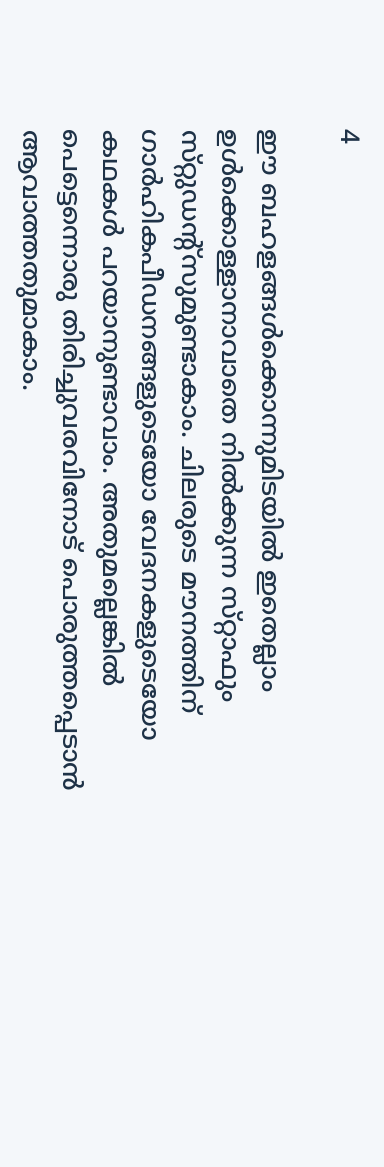4

ഈ ബഹളങ്ങൾക്കൊന്നുമിടയിൽ ഇതെല്ലാം ഉൾക്കൊള്ളാനാവാതെ നിൽക്കുന്ന സ്‌റ്റാഫും സ്‌റ്റുഡന്റ്‌സുമുണ്ടാകാം. ചിലരുടെ മൗനത്തിന്‌ ഗാർഹികപീഡനങ്ങളുടെയോ വേദനകളുടെയോ കഥകൾ പറയാനുണ്ടാവാം. അതുമല്ലെങ്കിൽ പെട്ടെന്നൊരു തിരിച്ചുവരവിനോട്‌ പൊരുത്തപ്പെടാൻ ആവാത്തതുമാകാം.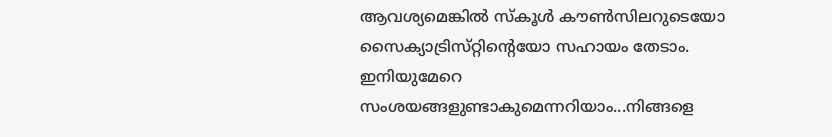ആവശ്യമെങ്കിൽ സ്‌കൂൾ കൗൺസിലറുടെയോ സൈക്യാട്രിസ്‌റ്റിന്റെയോ സഹായം തേടാം.
ഇനിയുമേറെ സംശയങ്ങളുണ്ടാകുമെന്നറിയാം...നിങ്ങളെ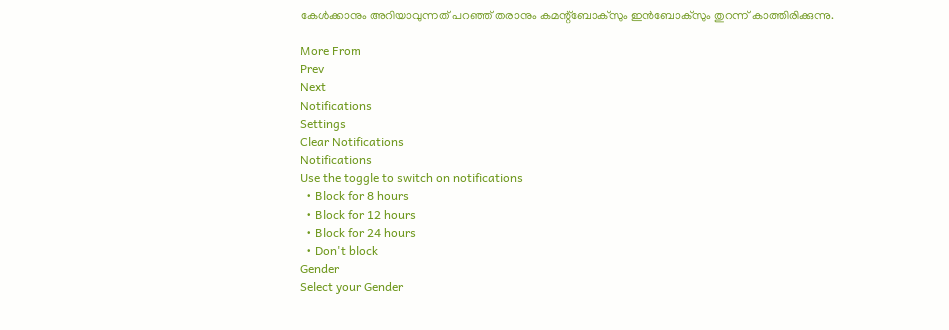കേൾക്കാനും അറിയാവുന്നത്‌ പറഞ്ഞ്‌ തരാനും കമന്റ്‌ബോക്‌സും ഇൻബോക്‌സും തുറന്ന്‌ കാത്തിരിക്കുന്നു.

More From
Prev
Next
Notifications
Settings
Clear Notifications
Notifications
Use the toggle to switch on notifications
  • Block for 8 hours
  • Block for 12 hours
  • Block for 24 hours
  • Don't block
Gender
Select your Gender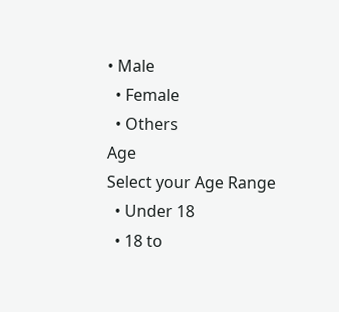• Male
  • Female
  • Others
Age
Select your Age Range
  • Under 18
  • 18 to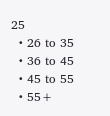25
  • 26 to 35
  • 36 to 45
  • 45 to 55
  • 55+